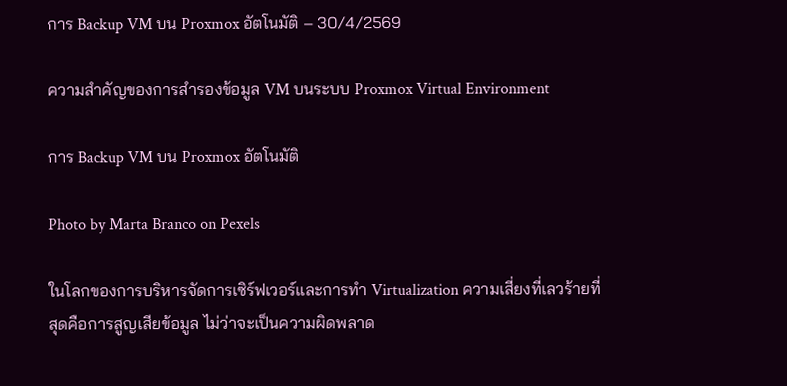การ Backup VM บน Proxmox อัตโนมัติ – 30/4/2569

ความสำคัญของการสำรองข้อมูล VM บนระบบ Proxmox Virtual Environment

การ Backup VM บน Proxmox อัตโนมัติ

Photo by Marta Branco on Pexels

ในโลกของการบริหารจัดการเซิร์ฟเวอร์และการทำ Virtualization ความเสี่ยงที่เลวร้ายที่สุดคือการสูญเสียข้อมูล ไม่ว่าจะเป็นความผิดพลาด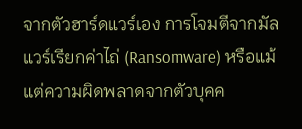จากตัวฮาร์ดแวร์เอง การโจมตีจากมัลแวร์เรียกค่าไถ่ (Ransomware) หรือแม้แต่ความผิดพลาดจากตัวบุคค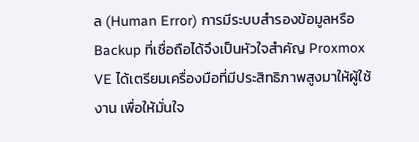ล (Human Error) การมีระบบสำรองข้อมูลหรือ Backup ที่เชื่อถือได้จึงเป็นหัวใจสำคัญ Proxmox VE ได้เตรียมเครื่องมือที่มีประสิทธิภาพสูงมาให้ผู้ใช้งาน เพื่อให้มั่นใจ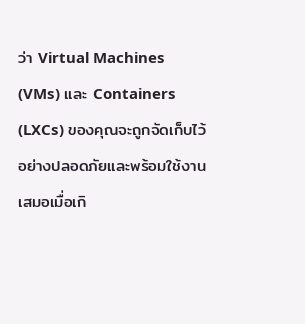ว่า Virtual Machines (VMs) และ Containers (LXCs) ของคุณจะถูกจัดเก็บไว้อย่างปลอดภัยและพร้อมใช้งานเสมอเมื่อเกิ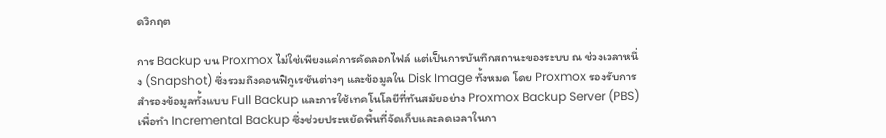ดวิกฤต

การ Backup บน Proxmox ไม่ใช่เพียงแค่การคัดลอกไฟล์ แต่เป็นการบันทึกสถานะของระบบ ณ ช่วงเวลาหนึ่ง (Snapshot) ซึ่งรวมถึงคอนฟิกูเรชันต่างๆ และข้อมูลใน Disk Image ทั้งหมด โดย Proxmox รองรับการสำรองข้อมูลทั้งแบบ Full Backup และการใช้เทคโนโลยีที่ทันสมัยอย่าง Proxmox Backup Server (PBS) เพื่อทำ Incremental Backup ซึ่งช่วยประหยัดพื้นที่จัดเก็บและลดเวลาในกา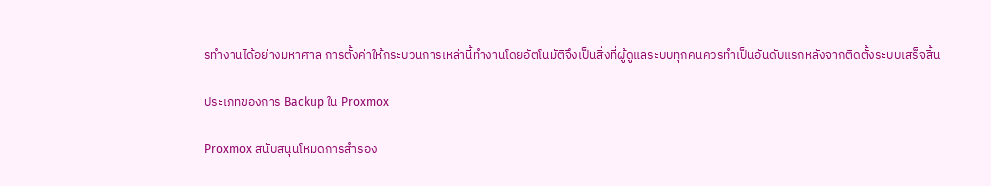รทำงานได้อย่างมหาศาล การตั้งค่าให้กระบวนการเหล่านี้ทำงานโดยอัตโนมัติจึงเป็นสิ่งที่ผู้ดูแลระบบทุกคนควรทำเป็นอันดับแรกหลังจากติดตั้งระบบเสร็จสิ้น

ประเภทของการ Backup ใน Proxmox

Proxmox สนับสนุนโหมดการสำรอง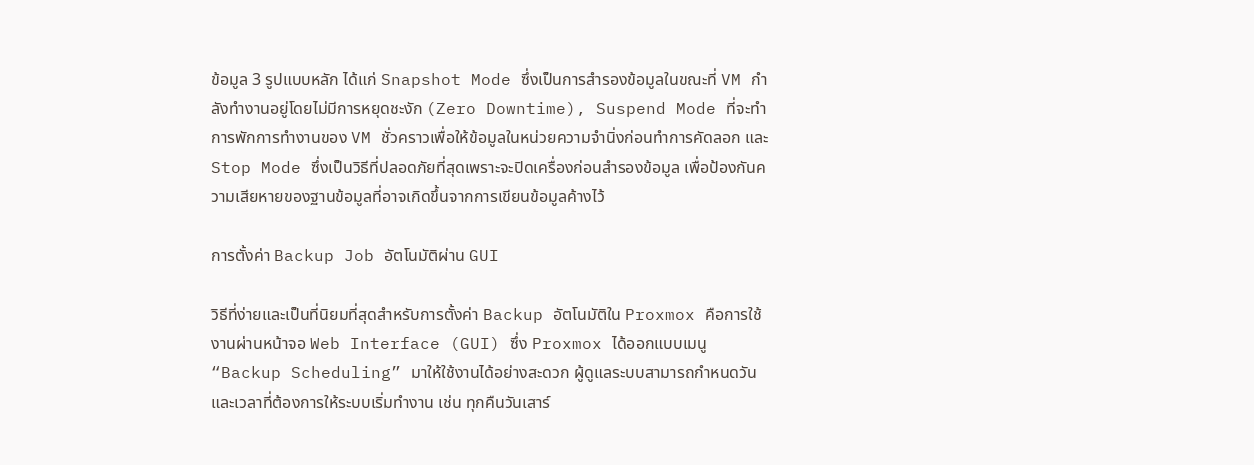ข้อมูล 3 รูปแบบหลัก ได้แก่ Snapshot Mode ซึ่งเป็นการสำรองข้อมูลในขณะที่ VM กำลังทำงานอยู่โดยไม่มีการหยุดชะงัก (Zero Downtime), Suspend Mode ที่จะทำการพักการทำงานของ VM ชั่วคราวเพื่อให้ข้อมูลในหน่วยความจำนิ่งก่อนทำการคัดลอก และ Stop Mode ซึ่งเป็นวิธีที่ปลอดภัยที่สุดเพราะจะปิดเครื่องก่อนสำรองข้อมูล เพื่อป้องกันความเสียหายของฐานข้อมูลที่อาจเกิดขึ้นจากการเขียนข้อมูลค้างไว้

การตั้งค่า Backup Job อัตโนมัติผ่าน GUI

วิธีที่ง่ายและเป็นที่นิยมที่สุดสำหรับการตั้งค่า Backup อัตโนมัติใน Proxmox คือการใช้งานผ่านหน้าจอ Web Interface (GUI) ซึ่ง Proxmox ได้ออกแบบเมนู “Backup Scheduling” มาให้ใช้งานได้อย่างสะดวก ผู้ดูแลระบบสามารถกำหนดวันและเวลาที่ต้องการให้ระบบเริ่มทำงาน เช่น ทุกคืนวันเสาร์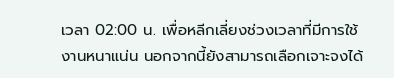เวลา 02:00 น. เพื่อหลีกเลี่ยงช่วงเวลาที่มีการใช้งานหนาแน่น นอกจากนี้ยังสามารถเลือกเจาะจงได้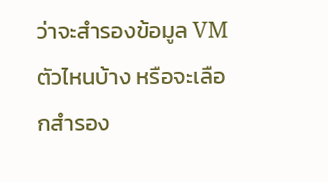ว่าจะสำรองข้อมูล VM ตัวไหนบ้าง หรือจะเลือกสำรอง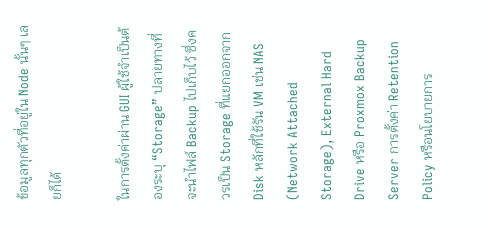ข้อมูลทุกตัวที่อยู่ใน Node นั้นๆ เลยก็ได้

ในการตั้งค่าผ่าน GUI ผู้ใช้จำเป็นต้องระบุ “Storage” ปลายทางที่จะนำไฟล์ Backup ไปเก็บไว้ ซึ่งควรเป็น Storage ที่แยกออกจาก Disk หลักที่ใช้รัน VM เช่น NAS (Network Attached Storage), External Hard Drive หรือ Proxmox Backup Server การตั้งค่า Retention Policy หรือนโยบายการ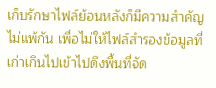เก็บรักษาไฟล์ย้อนหลังก็มีความสำคัญไม่แพ้กัน เพื่อไม่ให้ไฟล์สำรองข้อมูลที่เก่าเกินไปเข้าไปดึงพื้นที่จัด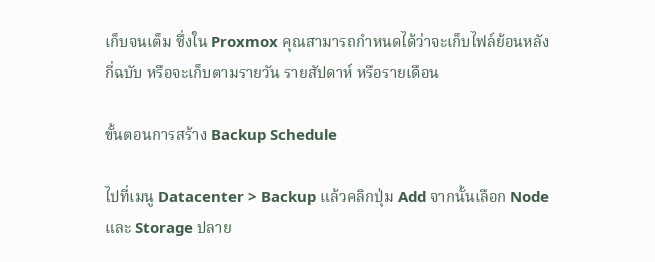เก็บจนเต็ม ซึ่งใน Proxmox คุณสามารถกำหนดได้ว่าจะเก็บไฟล์ย้อนหลังกี่ฉบับ หรือจะเก็บตามรายวัน รายสัปดาห์ หรือรายเดือน

ขั้นตอนการสร้าง Backup Schedule

ไปที่เมนู Datacenter > Backup แล้วคลิกปุ่ม Add จากนั้นเลือก Node และ Storage ปลาย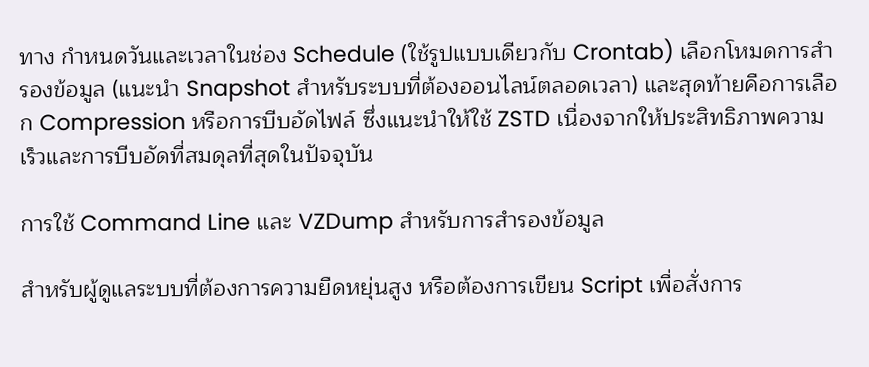ทาง กำหนดวันและเวลาในช่อง Schedule (ใช้รูปแบบเดียวกับ Crontab) เลือกโหมดการสำรองข้อมูล (แนะนำ Snapshot สำหรับระบบที่ต้องออนไลน์ตลอดเวลา) และสุดท้ายคือการเลือก Compression หรือการบีบอัดไฟล์ ซึ่งแนะนำให้ใช้ ZSTD เนื่องจากให้ประสิทธิภาพความเร็วและการบีบอัดที่สมดุลที่สุดในปัจจุบัน

การใช้ Command Line และ VZDump สำหรับการสำรองข้อมูล

สำหรับผู้ดูแลระบบที่ต้องการความยืดหยุ่นสูง หรือต้องการเขียน Script เพื่อสั่งการ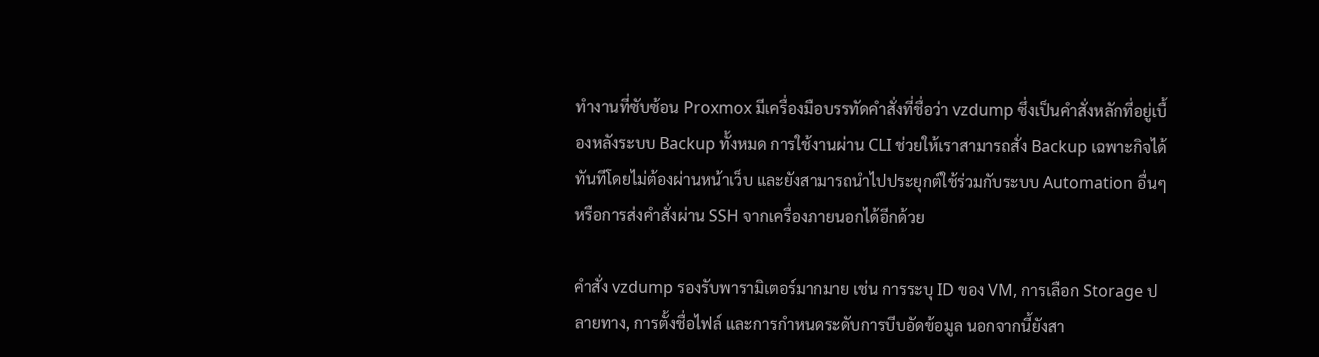ทำงานที่ซับซ้อน Proxmox มีเครื่องมือบรรทัดคำสั่งที่ชื่อว่า vzdump ซึ่งเป็นคำสั่งหลักที่อยู่เบื้องหลังระบบ Backup ทั้งหมด การใช้งานผ่าน CLI ช่วยให้เราสามารถสั่ง Backup เฉพาะกิจได้ทันทีโดยไม่ต้องผ่านหน้าเว็บ และยังสามารถนำไปประยุกต์ใช้ร่วมกับระบบ Automation อื่นๆ หรือการส่งคำสั่งผ่าน SSH จากเครื่องภายนอกได้อีกด้วย

คำสั่ง vzdump รองรับพารามิเตอร์มากมาย เช่น การระบุ ID ของ VM, การเลือก Storage ปลายทาง, การตั้งชื่อไฟล์ และการกำหนดระดับการบีบอัดข้อมูล นอกจากนี้ยังสา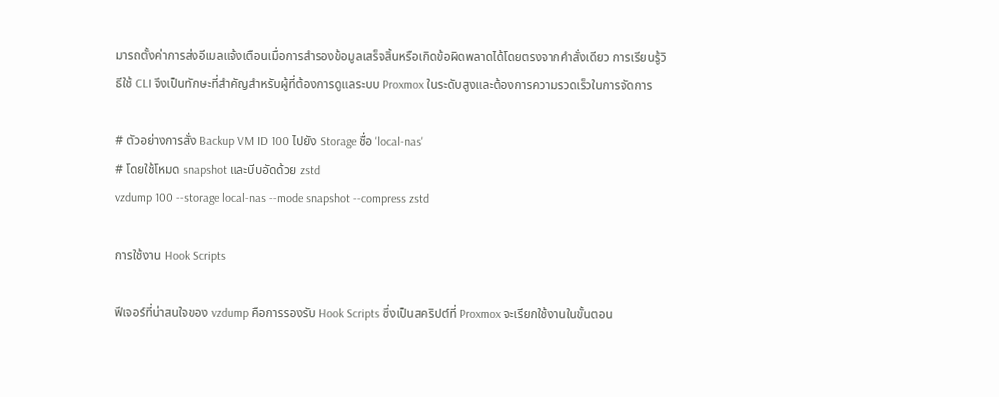มารถตั้งค่าการส่งอีเมลแจ้งเตือนเมื่อการสำรองข้อมูลเสร็จสิ้นหรือเกิดข้อผิดพลาดได้โดยตรงจากคำสั่งเดียว การเรียนรู้วิธีใช้ CLI จึงเป็นทักษะที่สำคัญสำหรับผู้ที่ต้องการดูแลระบบ Proxmox ในระดับสูงและต้องการความรวดเร็วในการจัดการ

# ตัวอย่างการสั่ง Backup VM ID 100 ไปยัง Storage ชื่อ 'local-nas'
# โดยใช้โหมด snapshot และบีบอัดด้วย zstd
vzdump 100 --storage local-nas --mode snapshot --compress zstd

การใช้งาน Hook Scripts

ฟีเจอร์ที่น่าสนใจของ vzdump คือการรองรับ Hook Scripts ซึ่งเป็นสคริปต์ที่ Proxmox จะเรียกใช้งานในขั้นตอน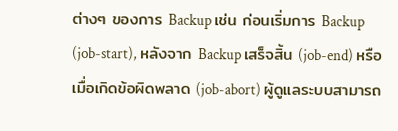ต่างๆ ของการ Backup เช่น ก่อนเริ่มการ Backup (job-start), หลังจาก Backup เสร็จสิ้น (job-end) หรือเมื่อเกิดข้อผิดพลาด (job-abort) ผู้ดูแลระบบสามารถ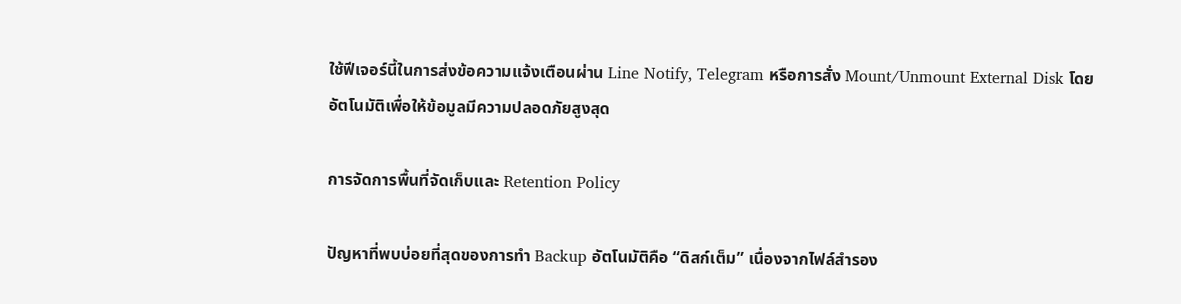ใช้ฟีเจอร์นี้ในการส่งข้อความแจ้งเตือนผ่าน Line Notify, Telegram หรือการสั่ง Mount/Unmount External Disk โดยอัตโนมัติเพื่อให้ข้อมูลมีความปลอดภัยสูงสุด

การจัดการพื้นที่จัดเก็บและ Retention Policy

ปัญหาที่พบบ่อยที่สุดของการทำ Backup อัตโนมัติคือ “ดิสก์เต็ม” เนื่องจากไฟล์สำรอง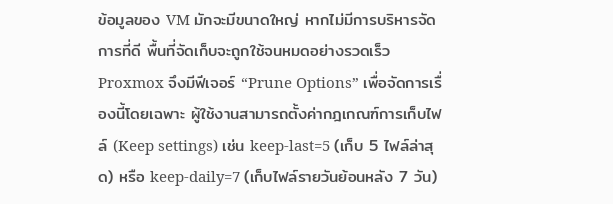ข้อมูลของ VM มักจะมีขนาดใหญ่ หากไม่มีการบริหารจัดการที่ดี พื้นที่จัดเก็บจะถูกใช้จนหมดอย่างรวดเร็ว Proxmox จึงมีฟีเจอร์ “Prune Options” เพื่อจัดการเรื่องนี้โดยเฉพาะ ผู้ใช้งานสามารถตั้งค่ากฎเกณฑ์การเก็บไฟล์ (Keep settings) เช่น keep-last=5 (เก็บ 5 ไฟล์ล่าสุด) หรือ keep-daily=7 (เก็บไฟล์รายวันย้อนหลัง 7 วัน)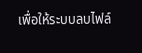เพื่อให้ระบบลบไฟล์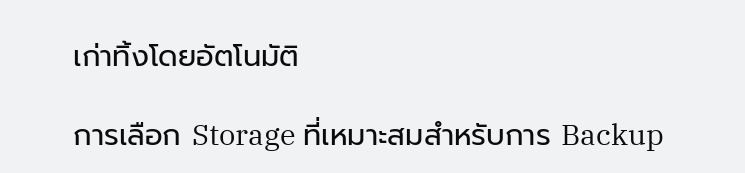เก่าทิ้งโดยอัตโนมัติ

การเลือก Storage ที่เหมาะสมสำหรับการ Backup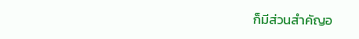ก็มีส่วนสำคัญอ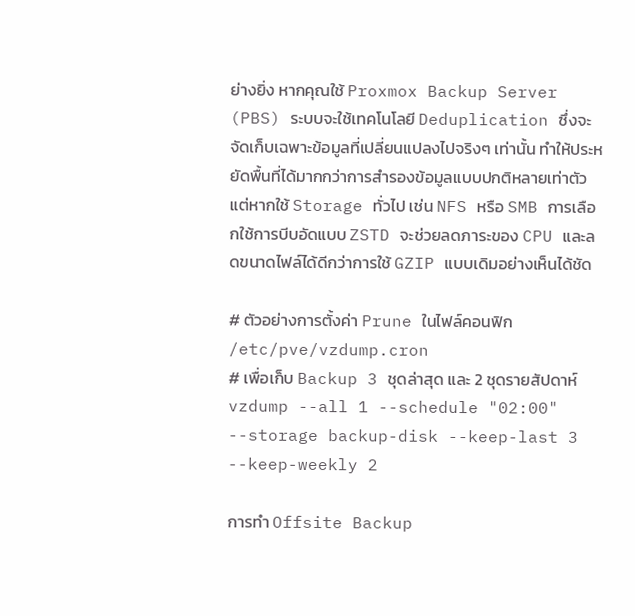ย่างยิ่ง หากคุณใช้ Proxmox Backup Server (PBS) ระบบจะใช้เทคโนโลยี Deduplication ซึ่งจะจัดเก็บเฉพาะข้อมูลที่เปลี่ยนแปลงไปจริงๆ เท่านั้น ทำให้ประหยัดพื้นที่ได้มากกว่าการสำรองข้อมูลแบบปกติหลายเท่าตัว แต่หากใช้ Storage ทั่วไป เช่น NFS หรือ SMB การเลือกใช้การบีบอัดแบบ ZSTD จะช่วยลดภาระของ CPU และลดขนาดไฟล์ได้ดีกว่าการใช้ GZIP แบบเดิมอย่างเห็นได้ชัด

# ตัวอย่างการตั้งค่า Prune ในไฟล์คอนฟิก /etc/pve/vzdump.cron
# เพื่อเก็บ Backup 3 ชุดล่าสุด และ 2 ชุดรายสัปดาห์
vzdump --all 1 --schedule "02:00" --storage backup-disk --keep-last 3 --keep-weekly 2

การทำ Offsite Backup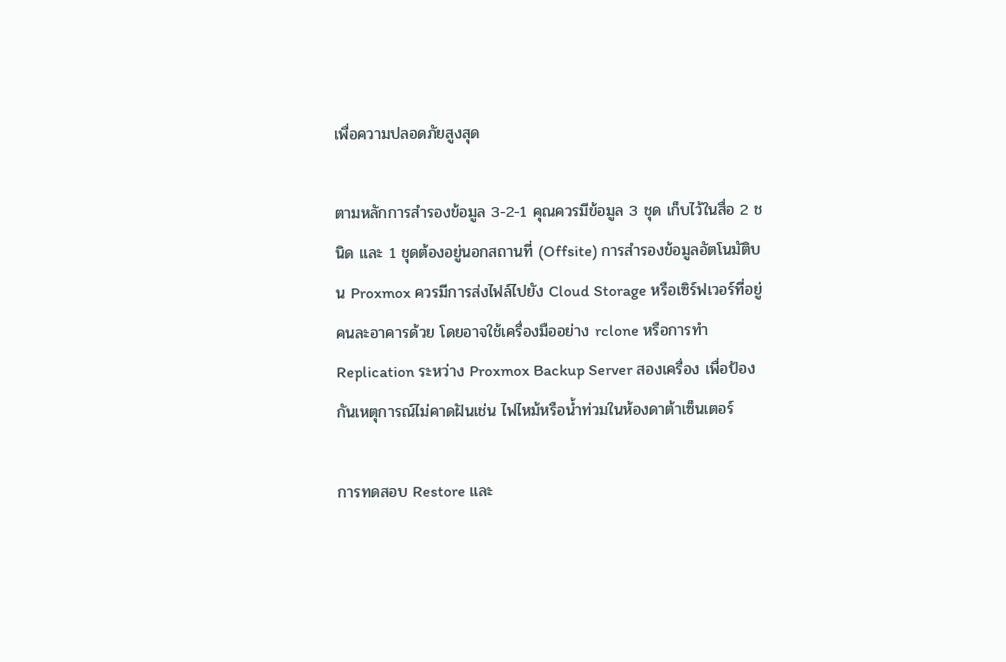เพื่อความปลอดภัยสูงสุด

ตามหลักการสำรองข้อมูล 3-2-1 คุณควรมีข้อมูล 3 ชุด เก็บไว้ในสื่อ 2 ชนิด และ 1 ชุดต้องอยู่นอกสถานที่ (Offsite) การสำรองข้อมูลอัตโนมัติบน Proxmox ควรมีการส่งไฟล์ไปยัง Cloud Storage หรือเซิร์ฟเวอร์ที่อยู่คนละอาคารด้วย โดยอาจใช้เครื่องมืออย่าง rclone หรือการทำ Replication ระหว่าง Proxmox Backup Server สองเครื่อง เพื่อป้องกันเหตุการณ์ไม่คาดฝันเช่น ไฟไหม้หรือน้ำท่วมในห้องดาต้าเซ็นเตอร์

การทดสอบ Restore และ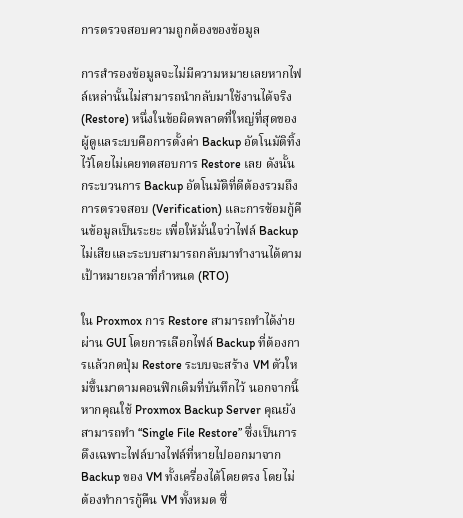การตรวจสอบความถูกต้องของข้อมูล

การสำรองข้อมูลจะไม่มีความหมายเลยหากไฟล์เหล่านั้นไม่สามารถนำกลับมาใช้งานได้จริง (Restore) หนึ่งในข้อผิดพลาดที่ใหญ่ที่สุดของผู้ดูแลระบบคือการตั้งค่า Backup อัตโนมัติทิ้งไว้โดยไม่เคยทดสอบการ Restore เลย ดังนั้นกระบวนการ Backup อัตโนมัติที่ดีต้องรวมถึงการตรวจสอบ (Verification) และการซ้อมกู้คืนข้อมูลเป็นระยะ เพื่อให้มั่นใจว่าไฟล์ Backup ไม่เสียและระบบสามารถกลับมาทำงานได้ตามเป้าหมายเวลาที่กำหนด (RTO)

ใน Proxmox การ Restore สามารถทำได้ง่ายผ่าน GUI โดยการเลือกไฟล์ Backup ที่ต้องการแล้วกดปุ่ม Restore ระบบจะสร้าง VM ตัวใหม่ขึ้นมาตามคอนฟิกเดิมที่บันทึกไว้ นอกจากนี้ หากคุณใช้ Proxmox Backup Server คุณยังสามารถทำ “Single File Restore” ซึ่งเป็นการดึงเฉพาะไฟล์บางไฟล์ที่หายไปออกมาจาก Backup ของ VM ทั้งเครื่องได้โดยตรง โดยไม่ต้องทำการกู้คืน VM ทั้งหมด ซึ่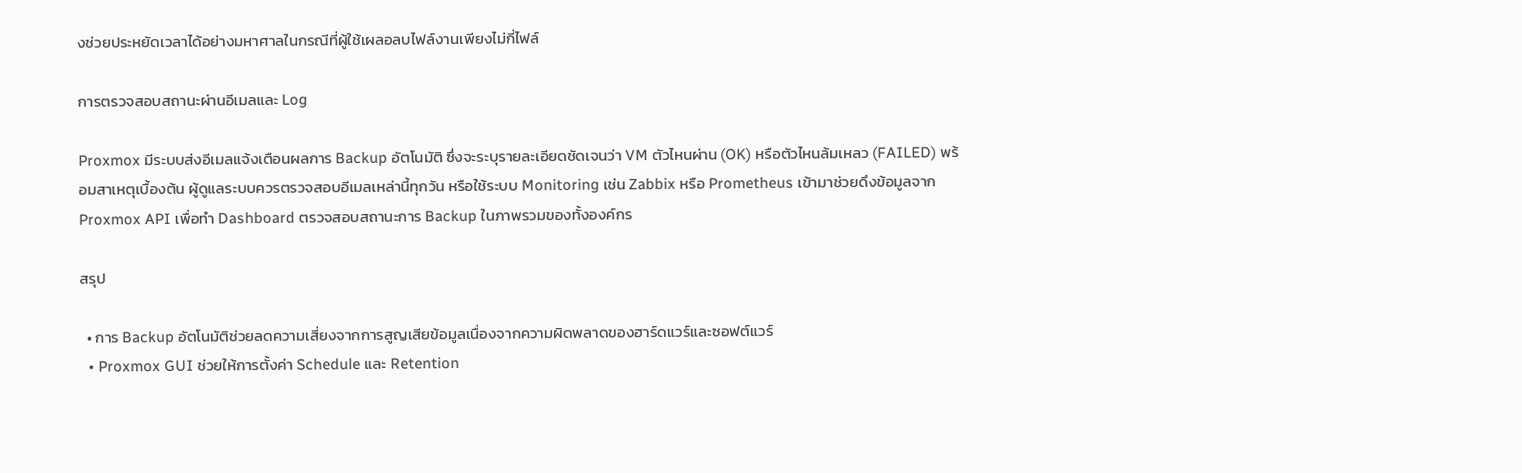งช่วยประหยัดเวลาได้อย่างมหาศาลในกรณีที่ผู้ใช้เผลอลบไฟล์งานเพียงไม่กี่ไฟล์

การตรวจสอบสถานะผ่านอีเมลและ Log

Proxmox มีระบบส่งอีเมลแจ้งเตือนผลการ Backup อัตโนมัติ ซึ่งจะระบุรายละเอียดชัดเจนว่า VM ตัวไหนผ่าน (OK) หรือตัวไหนล้มเหลว (FAILED) พร้อมสาเหตุเบื้องต้น ผู้ดูแลระบบควรตรวจสอบอีเมลเหล่านี้ทุกวัน หรือใช้ระบบ Monitoring เช่น Zabbix หรือ Prometheus เข้ามาช่วยดึงข้อมูลจาก Proxmox API เพื่อทำ Dashboard ตรวจสอบสถานะการ Backup ในภาพรวมของทั้งองค์กร

สรุป

  • การ Backup อัตโนมัติช่วยลดความเสี่ยงจากการสูญเสียข้อมูลเนื่องจากความผิดพลาดของฮาร์ดแวร์และซอฟต์แวร์
  • Proxmox GUI ช่วยให้การตั้งค่า Schedule และ Retention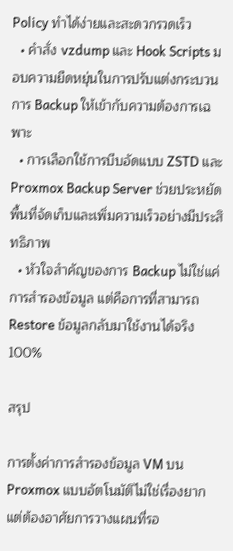Policy ทำได้ง่ายและสะดวกรวดเร็ว
  • คำสั่ง vzdump และ Hook Scripts มอบความยืดหยุ่นในการปรับแต่งกระบวนการ Backup ให้เข้ากับความต้องการเฉพาะ
  • การเลือกใช้การบีบอัดแบบ ZSTD และ Proxmox Backup Server ช่วยประหยัดพื้นที่จัดเก็บและเพิ่มความเร็วอย่างมีประสิทธิภาพ
  • หัวใจสำคัญของการ Backup ไม่ใช่แค่การสำรองข้อมูล แต่คือการที่สามารถ Restore ข้อมูลกลับมาใช้งานได้จริง 100%

สรุป

การตั้งค่าการสำรองข้อมูล VM บน Proxmox แบบอัตโนมัติไม่ใช่เรื่องยาก แต่ต้องอาศัยการวางแผนที่รอ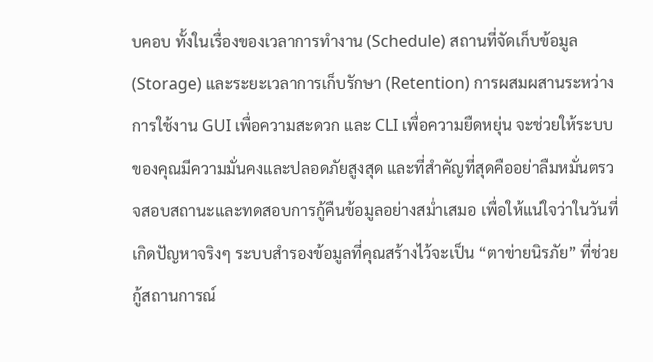บคอบ ทั้งในเรื่องของเวลาการทำงาน (Schedule) สถานที่จัดเก็บข้อมูล (Storage) และระยะเวลาการเก็บรักษา (Retention) การผสมผสานระหว่างการใช้งาน GUI เพื่อความสะดวก และ CLI เพื่อความยืดหยุ่น จะช่วยให้ระบบของคุณมีความมั่นคงและปลอดภัยสูงสุด และที่สำคัญที่สุดคืออย่าลืมหมั่นตรวจสอบสถานะและทดสอบการกู้คืนข้อมูลอย่างสม่ำเสมอ เพื่อให้แน่ใจว่าในวันที่เกิดปัญหาจริงๆ ระบบสำรองข้อมูลที่คุณสร้างไว้จะเป็น “ตาข่ายนิรภัย” ที่ช่วยกู้สถานการณ์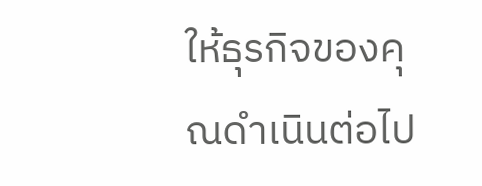ให้ธุรกิจของคุณดำเนินต่อไป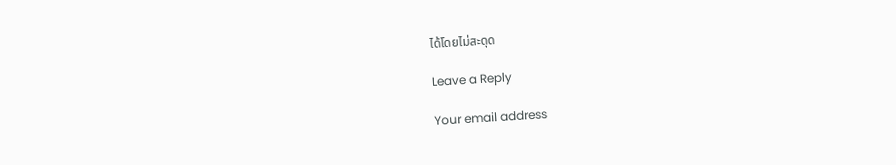ได้โดยไม่สะดุด

Leave a Reply

Your email address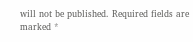will not be published. Required fields are marked *